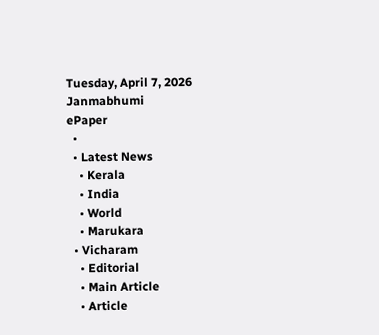Tuesday, April 7, 2026
Janmabhumi
ePaper
  •
  • Latest News
    • Kerala
    • India
    • World
    • Marukara
  • Vicharam
    • Editorial
    • Main Article
    • Article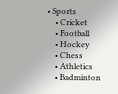• Sports
    • Cricket
    • Football
    • Hockey
    • Chess
    • Athletics
    • Badminton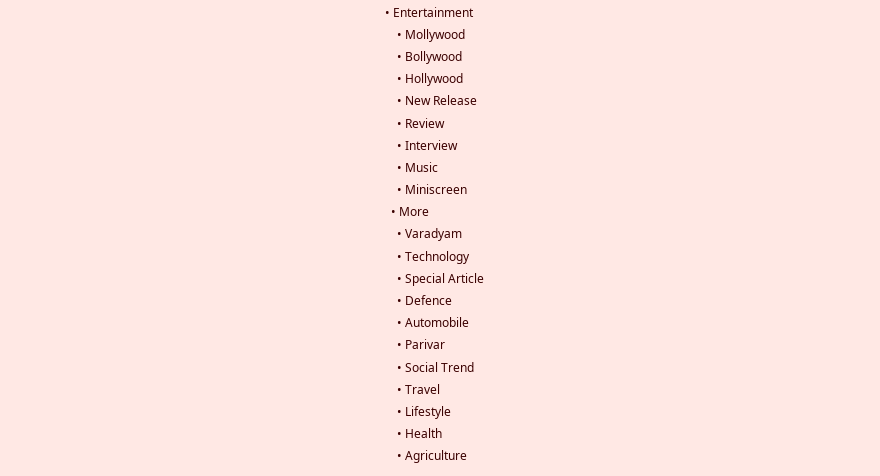• Entertainment
    • Mollywood
    • Bollywood
    • Hollywood
    • New Release
    • Review
    • Interview
    • Music
    • Miniscreen
  • More
    • Varadyam
    • Technology
    • Special Article
    • Defence
    • Automobile
    • Parivar
    • Social Trend
    • Travel
    • Lifestyle
    • Health
    • Agriculture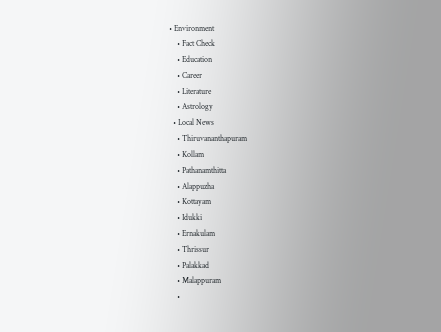• Environment
    • Fact Check
    • Education
    • Career
    • Literature
    • Astrology
  • Local News
    • Thiruvananthapuram
    • Kollam
    • Pathanamthitta
    • Alappuzha
    • Kottayam
    • Idukki
    • Ernakulam
    • Thrissur
    • Palakkad
    • Malappuram
    •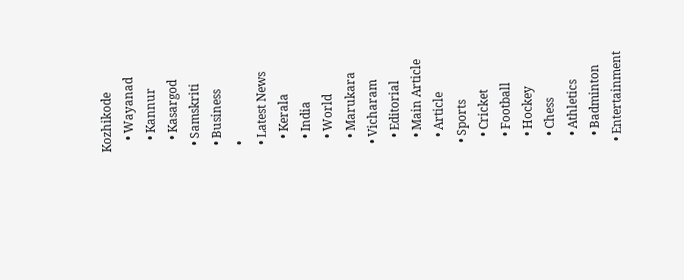Kozhikode
    • Wayanad
    • Kannur
    • Kasargod
  • Samskriti
  • Business
  •
  • Latest News
    • Kerala
    • India
    • World
    • Marukara
  • Vicharam
    • Editorial
    • Main Article
    • Article
  • Sports
    • Cricket
    • Football
    • Hockey
    • Chess
    • Athletics
    • Badminton
  • Entertainment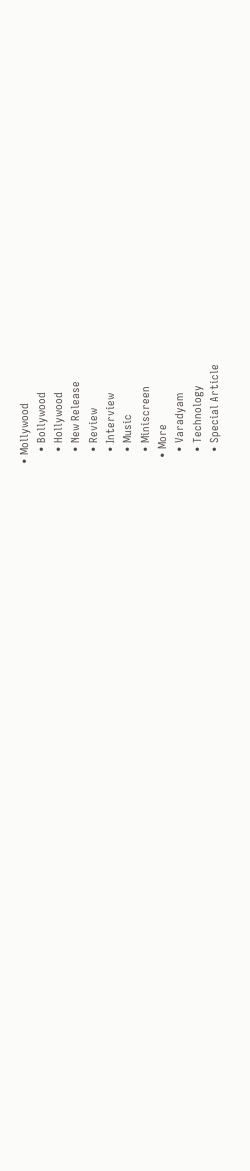• Mollywood
    • Bollywood
    • Hollywood
    • New Release
    • Review
    • Interview
    • Music
    • Miniscreen
  • More
    • Varadyam
    • Technology
    • Special Article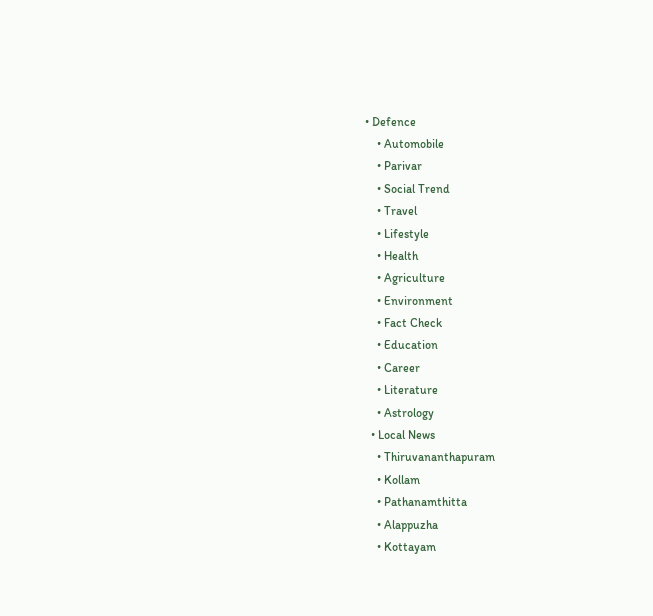• Defence
    • Automobile
    • Parivar
    • Social Trend
    • Travel
    • Lifestyle
    • Health
    • Agriculture
    • Environment
    • Fact Check
    • Education
    • Career
    • Literature
    • Astrology
  • Local News
    • Thiruvananthapuram
    • Kollam
    • Pathanamthitta
    • Alappuzha
    • Kottayam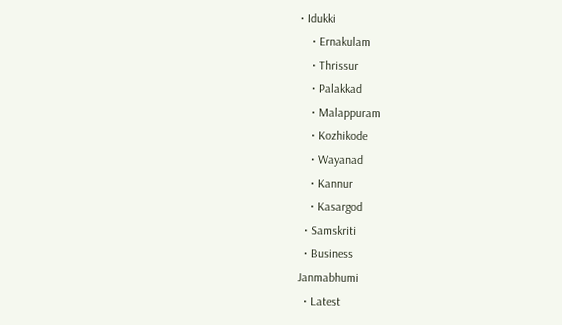• Idukki
    • Ernakulam
    • Thrissur
    • Palakkad
    • Malappuram
    • Kozhikode
    • Wayanad
    • Kannur
    • Kasargod
  • Samskriti
  • Business
Janmabhumi
  • Latest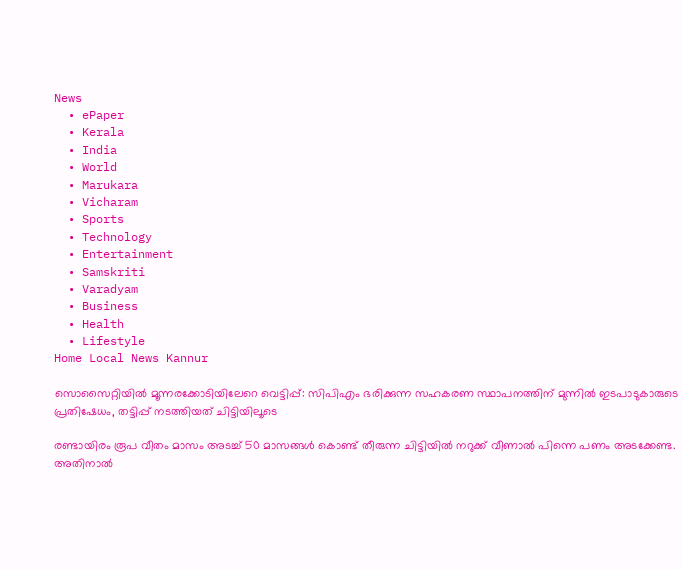News
  • ePaper
  • Kerala
  • India
  • World
  • Marukara
  • Vicharam
  • Sports
  • Technology
  • Entertainment
  • Samskriti
  • Varadyam
  • Business
  • Health
  • Lifestyle
Home Local News Kannur

സൊസൈറ്റിയില്‍ മൂന്നരക്കോടിയിലേറെ വെട്ടിപ്പ്: സിപിഎം ഭരിക്കുന്ന സഹകരണ സ്ഥാപനത്തിന് മുന്നില്‍ ഇടപാടുകാരുടെ പ്രതിഷേധം, തട്ടിപ്പ് നടത്തിയത് ചിട്ടിയിലൂടെ

രണ്ടായിരം രൂപ വീതം മാസം അടച്ച് 50 മാസങ്ങള്‍ കൊണ്ട് തീരുന്ന ചിട്ടിയില്‍ നറുക്ക് വീണാല്‍ പിന്നെ പണം അടക്കേണ്ട. അതിനാല്‍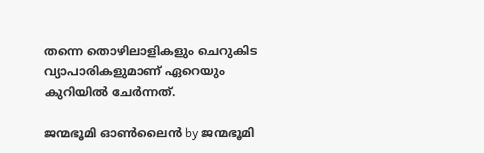തന്നെ തൊഴിലാളികളും ചെറുകിട വ്യാപാരികളുമാണ് ഏറെയും കുറിയില്‍ ചേര്‍ന്നത്.

ജന്മഭൂമി ഓണ്‍ലൈന്‍ by ജന്മഭൂമി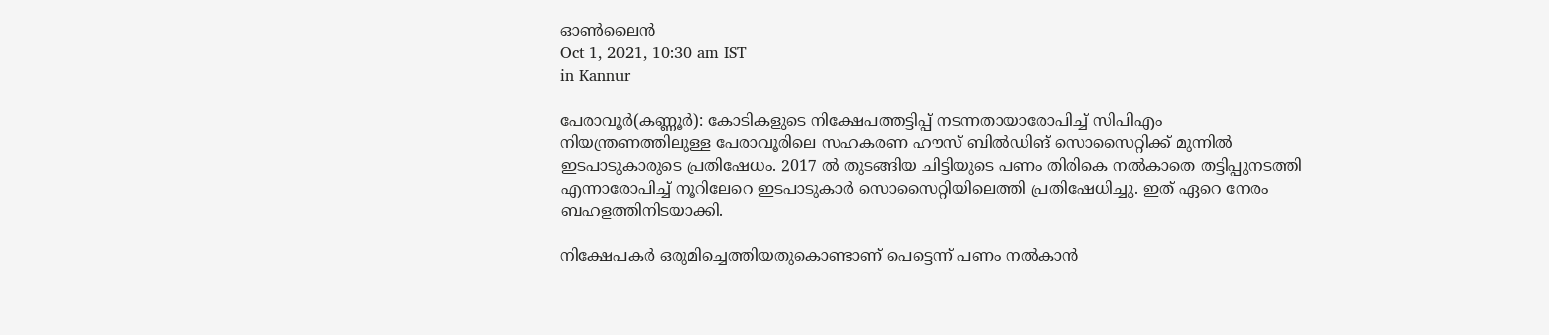ഓണ്‍ലൈന്‍
Oct 1, 2021, 10:30 am IST
in Kannur

പേരാവൂര്‍(കണ്ണൂര്‍): കോടികളുടെ നിക്ഷേപത്തട്ടിപ്പ് നടന്നതായാരോപിച്ച് സിപിഎം നിയന്ത്രണത്തിലുള്ള പേരാവൂരിലെ സഹകരണ ഹൗസ് ബില്‍ഡിങ് സൊസൈറ്റിക്ക് മുന്നില്‍ ഇടപാടുകാരുടെ പ്രതിഷേധം. 2017 ല്‍ തുടങ്ങിയ ചിട്ടിയുടെ പണം തിരികെ നല്‍കാതെ തട്ടിപ്പുനടത്തി എന്നാരോപിച്ച് നൂറിലേറെ ഇടപാടുകാര്‍ സൊസൈറ്റിയിലെത്തി പ്രതിഷേധിച്ചു. ഇത് ഏറെ നേരം ബഹളത്തിനിടയാക്കി.

നിക്ഷേപകര്‍ ഒരുമിച്ചെത്തിയതുകൊണ്ടാണ് പെട്ടെന്ന് പണം നല്‍കാന്‍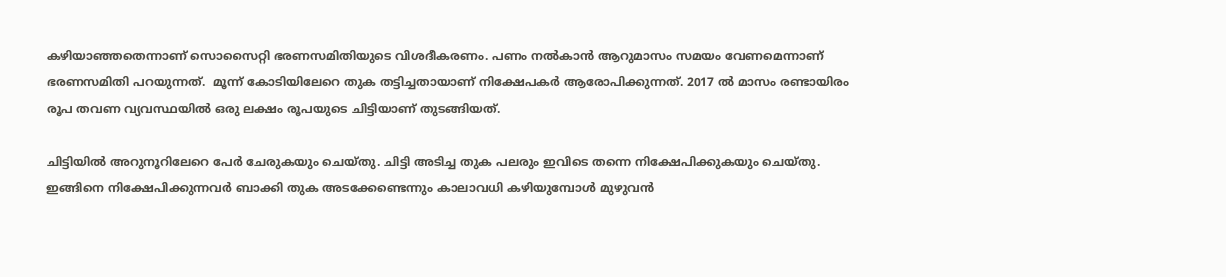കഴിയാഞ്ഞതെന്നാണ് സൊസൈറ്റി ഭരണസമിതിയുടെ വിശദീകരണം. പണം നല്‍കാന്‍ ആറുമാസം സമയം വേണമെന്നാണ് ഭരണസമിതി പറയുന്നത്.  മൂന്ന് കോടിയിലേറെ തുക തട്ടിച്ചതായാണ് നിക്ഷേപകര്‍ ആരോപിക്കുന്നത്. 2017 ല്‍ മാസം രണ്ടായിരം രൂപ തവണ വ്യവസ്ഥയില്‍ ഒരു ലക്ഷം രൂപയുടെ ചിട്ടിയാണ് തുടങ്ങിയത്.

ചിട്ടിയില്‍ അറുനൂറിലേറെ പേര്‍ ചേരുകയും ചെയ്തു. ചിട്ടി അടിച്ച തുക പലരും ഇവിടെ തന്നെ നിക്ഷേപിക്കുകയും ചെയ്തു. ഇങ്ങിനെ നിക്ഷേപിക്കുന്നവര്‍ ബാക്കി തുക അടക്കേണ്ടെന്നും കാലാവധി കഴിയുമ്പോള്‍ മുഴുവന്‍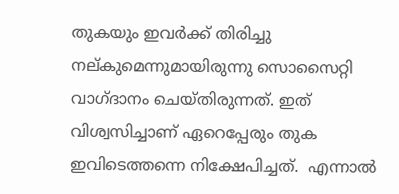തുകയും ഇവര്‍ക്ക് തിരിച്ചു നല്കുമെന്നുമായിരുന്നു സൊസൈറ്റി വാഗ്ദാനം ചെയ്തിരുന്നത്. ഇത് വിശ്വസിച്ചാണ് ഏറെപ്പേരും തുക ഇവിടെത്തന്നെ നിക്ഷേപിച്ചത്.  എന്നാല്‍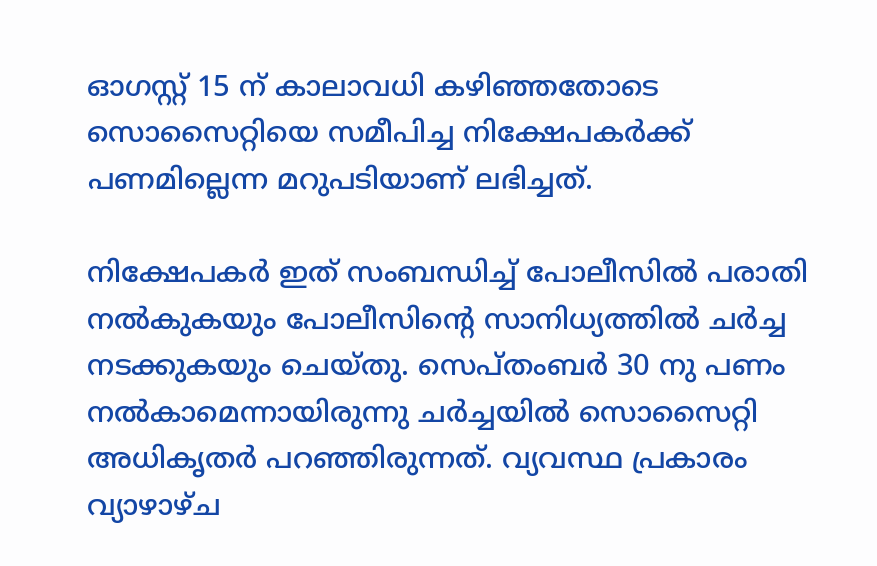ഓഗസ്റ്റ് 15 ന് കാലാവധി കഴിഞ്ഞതോടെ സൊസൈറ്റിയെ സമീപിച്ച നിക്ഷേപകര്‍ക്ക് പണമില്ലെന്ന മറുപടിയാണ് ലഭിച്ചത്.

നിക്ഷേപകര്‍ ഇത് സംബന്ധിച്ച് പോലീസില്‍ പരാതി നല്‍കുകയും പോലീസിന്റെ സാനിധ്യത്തില്‍ ചര്‍ച്ച നടക്കുകയും ചെയ്തു. സെപ്തംബര്‍ 30 നു പണം നല്‍കാമെന്നായിരുന്നു ചര്‍ച്ചയില്‍ സൊസൈറ്റി അധികൃതര്‍ പറഞ്ഞിരുന്നത്. വ്യവസ്ഥ പ്രകാരം വ്യാഴാഴ്ച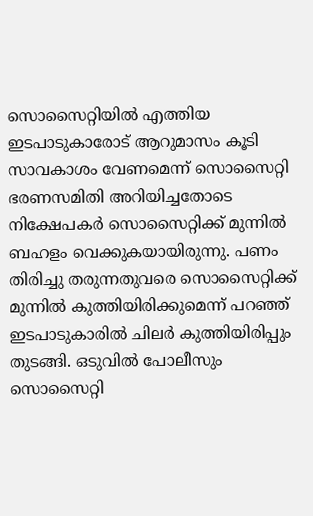സൊസൈറ്റിയില്‍ എത്തിയ ഇടപാടുകാരോട് ആറുമാസം കൂടി സാവകാശം വേണമെന്ന് സൊസൈറ്റി ഭരണസമിതി അറിയിച്ചതോടെ നിക്ഷേപകര്‍ സൊസൈറ്റിക്ക് മുന്നില്‍ ബഹളം വെക്കുകയായിരുന്നു. പണം തിരിച്ചു തരുന്നതുവരെ സൊസൈറ്റിക്ക് മുന്നില്‍ കുത്തിയിരിക്കുമെന്ന് പറഞ്ഞ് ഇടപാടുകാരില്‍ ചിലര്‍ കുത്തിയിരിപ്പും തുടങ്ങി. ഒടുവില്‍ പോലീസും സൊസൈറ്റി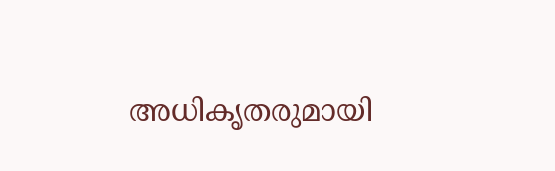അധികൃതരുമായി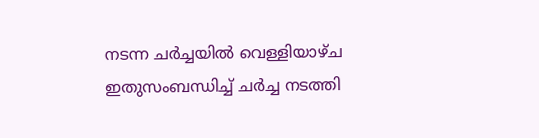നടന്ന ചര്‍ച്ചയില്‍ വെള്ളിയാഴ്ച ഇതുസംബന്ധിച്ച് ചര്‍ച്ച നടത്തി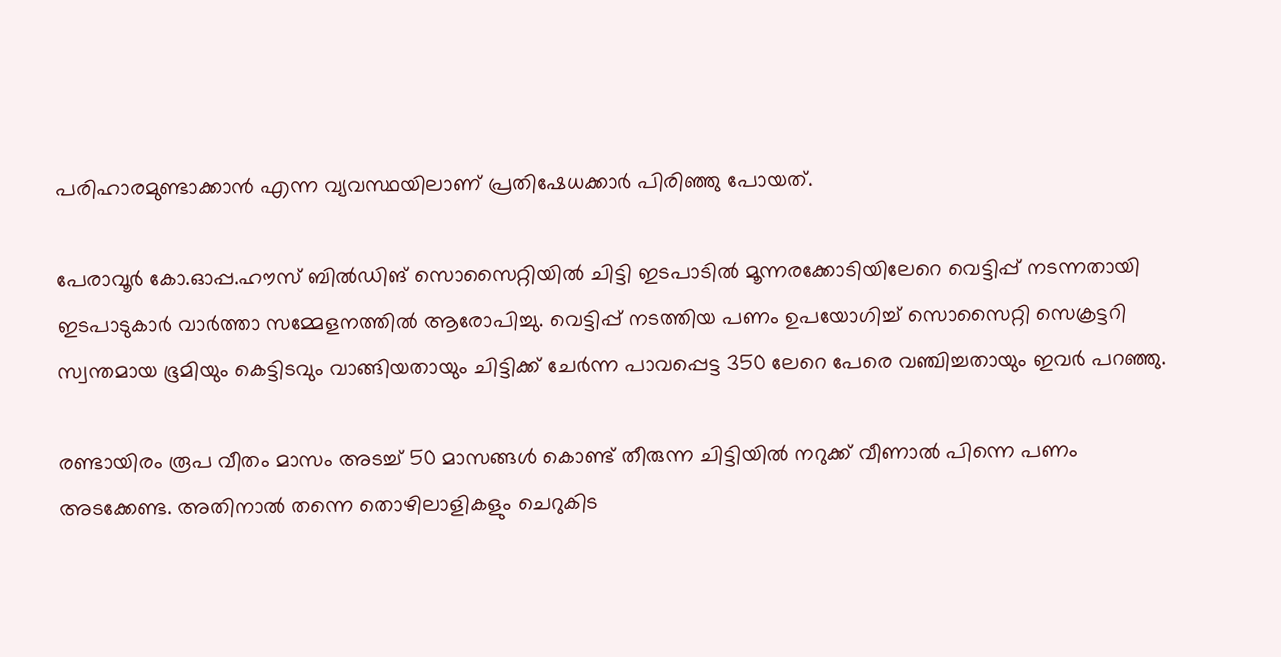പരിഹാരമുണ്ടാക്കാന്‍ എന്ന വ്യവസ്ഥയിലാണ് പ്രതിഷേധക്കാര്‍ പിരിഞ്ഞു പോയത്.

പേരാവൂര്‍ കോ.ഓപ്പ.ഹൗസ് ബില്‍ഡിങ് സൊസൈറ്റിയില്‍ ചിട്ടി ഇടപാടില്‍ മൂന്നരക്കോടിയിലേറെ വെട്ടിപ്പ് നടന്നതായി ഇടപാടുകാര്‍ വാര്‍ത്താ സമ്മേളനത്തില്‍ ആരോപിച്ചു. വെട്ടിപ്പ് നടത്തിയ പണം ഉപയോഗിച്ച് സൊസൈറ്റി സെക്രട്ടറി സ്വന്തമായ ഭൂമിയും കെട്ടിടവും വാങ്ങിയതായും ചിട്ടിക്ക് ചേര്‍ന്ന പാവപ്പെട്ട 350 ലേറെ പേരെ വഞ്ചിച്ചതായും ഇവര്‍ പറഞ്ഞു.

രണ്ടായിരം രൂപ വീതം മാസം അടച്ച് 50 മാസങ്ങള്‍ കൊണ്ട് തീരുന്ന ചിട്ടിയില്‍ നറുക്ക് വീണാല്‍ പിന്നെ പണം അടക്കേണ്ട. അതിനാല്‍ തന്നെ തൊഴിലാളികളും ചെറുകിട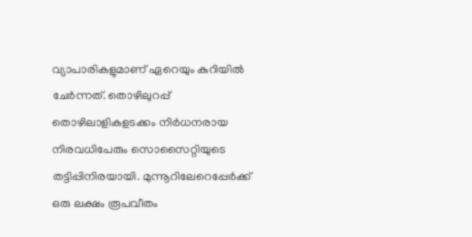വ്യാപാരികളുമാണ് ഏറെയും കുറിയില്‍ ചേര്‍ന്നത്. തൊഴിലുറപ്പ് തൊഴിലാളികളടക്കം നിര്‍ധനരായ നിരവധിപേരും സൊസൈറ്റിയുടെ തട്ടിപ്പിനിരയായി. മുന്നൂറിലേറെപ്പേര്‍ക്ക് ഒരു ലക്ഷം രൂപവീതം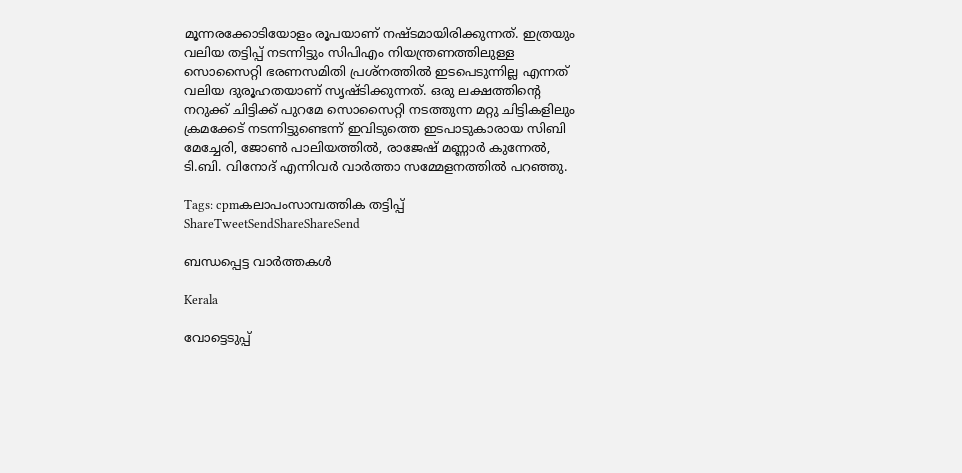മൂന്നരക്കോടിയോളം രൂപയാണ് നഷ്ടമായിരിക്കുന്നത്. ഇത്രയും വലിയ തട്ടിപ്പ് നടന്നിട്ടും സിപിഎം നിയന്ത്രണത്തിലുള്ള സൊസൈറ്റി ഭരണസമിതി പ്രശ്‌നത്തില്‍ ഇടപെടുന്നില്ല എന്നത് വലിയ ദുരൂഹതയാണ് സൃഷ്ടിക്കുന്നത്. ഒരു ലക്ഷത്തിന്റെ നറുക്ക് ചിട്ടിക്ക് പുറമേ സൊസൈറ്റി നടത്തുന്ന മറ്റു ചിട്ടികളിലും ക്രമക്കേട് നടന്നിട്ടുണ്ടെന്ന് ഇവിടുത്തെ ഇടപാടുകാരായ സിബി മേച്ചേരി, ജോണ്‍ പാലിയത്തില്‍, രാജേഷ് മണ്ണാര്‍ കുന്നേല്‍, ടി.ബി. വിനോദ് എന്നിവര്‍ വാര്‍ത്താ സമ്മേളനത്തില്‍ പറഞ്ഞു.

Tags: cpmകലാപംസാമ്പത്തിക തട്ടിപ്പ്
ShareTweetSendShareShareSend

ബന്ധപ്പെട്ട വാര്‍ത്തകള്‍

Kerala

വോട്ടെടുപ്പ്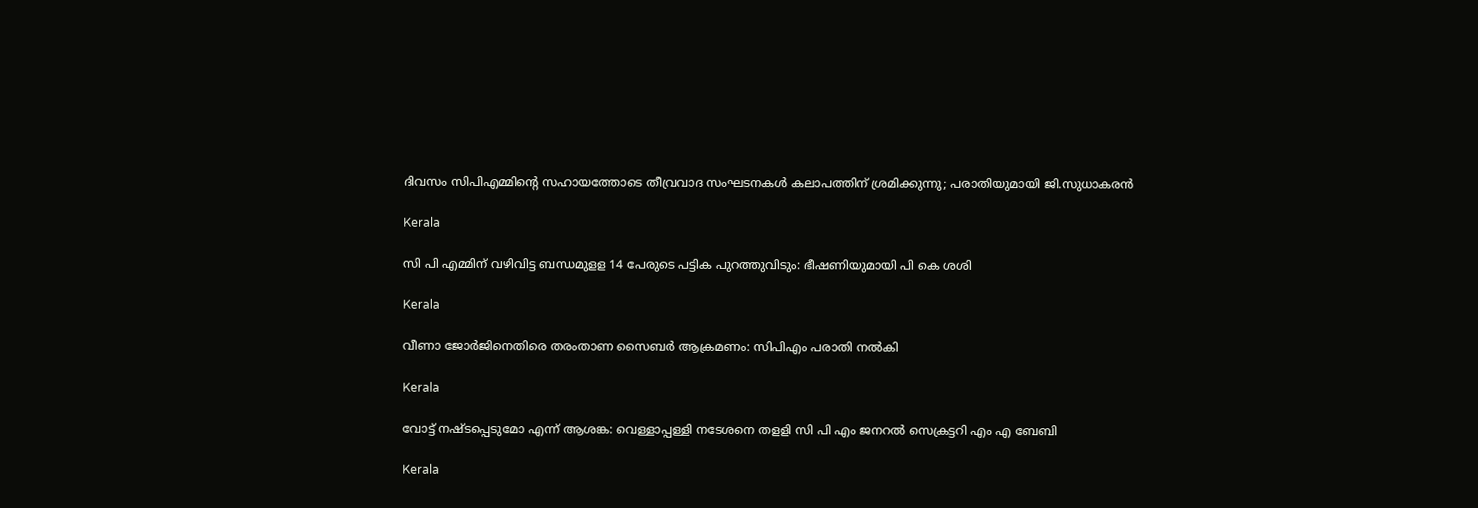ദിവസം സിപിഎമ്മിന്റെ സഹായത്തോടെ തീവ്രവാദ സംഘടനകൾ കലാപത്തിന് ശ്രമിക്കുന്നു; പരാതിയുമായി ജി.സുധാകരൻ

Kerala

സി പി എമ്മിന് വഴിവിട്ട ബന്ധമുളള 14 പേരുടെ പട്ടിക പുറത്തുവിടും: ഭീഷണിയുമായി പി കെ ശശി

Kerala

വീണാ ജോര്‍ജിനെതിരെ തരംതാണ സൈബര്‍ ആക്രമണം: സിപിഎം പരാതി നല്‍കി

Kerala

വോട്ട് നഷ്ടപ്പെടുമോ എന്ന് ആശങ്ക: വെള്ളാപ്പള്ളി നടേശനെ തളളി സി പി എം ജനറല്‍ സെക്രട്ടറി എം എ ബേബി

Kerala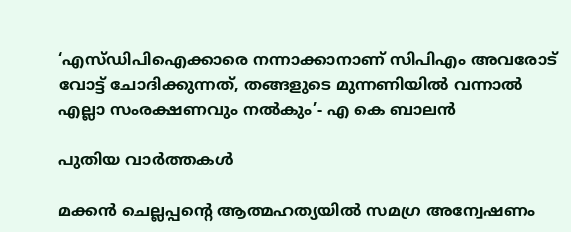‘എസ്ഡിപിഐക്കാരെ നന്നാക്കാനാണ് സിപിഎം അവരോട് വോട്ട് ചോദിക്കുന്നത്, തങ്ങളുടെ മുന്നണിയിൽ വന്നാൽ എല്ലാ സംരക്ഷണവും നൽകും’- എ കെ ബാലൻ

പുതിയ വാര്‍ത്തകള്‍

മക്കൻ ചെല്ലപ്പന്റെ ആത്മഹത്യയിൽ സമഗ്ര അന്വേഷണം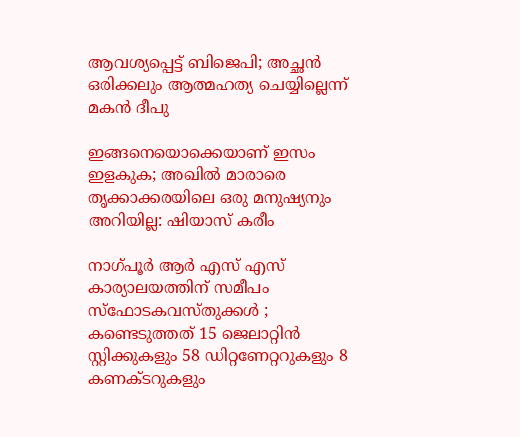ആവശ്യപ്പെട്ട് ബിജെപി; അച്ഛൻ ഒരിക്കലും ആത്മഹത്യ ചെയ്യില്ലെന്ന് മകൻ ദീപു

ഇങ്ങനെയൊക്കെയാണ് ഇസം ഇളകുക; അഖില്‍ മാരാരെ തൃക്കാക്കരയിലെ ഒരു മനുഷ്യനും അറിയില്ല: ഷിയാസ് കരീം

നാഗ്പൂർ ആർ എസ് എസ് കാര്യാലയത്തിന് സമീപം സ്ഫോടകവസ്തുക്കൾ ; കണ്ടെടുത്തത് 15 ജെലാറ്റിൻ സ്റ്റിക്കുകളും 58 ഡിറ്റണേറ്ററുകളും 8 കണക്ടറുകളും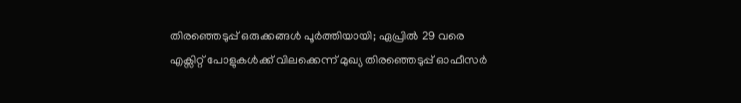തിരഞ്ഞെടുപ്പ് ഒരുക്കങ്ങള്‍ പൂര്‍ത്തിയായി; ഏപ്രില്‍ 29 വരെ എക്സിറ്റ് പോളുകള്‍ക്ക് വിലക്കെന്ന് മുഖ്യ തിരഞ്ഞെടുപ്പ് ഓഫീസര്‍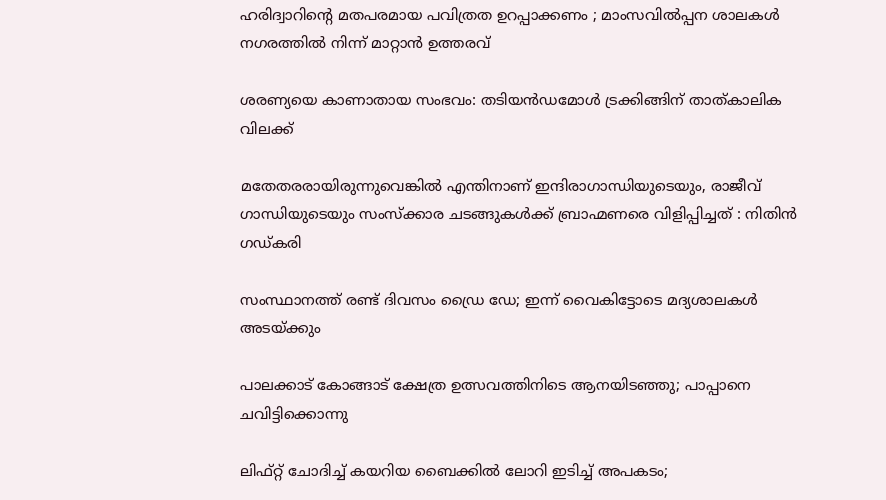ഹരിദ്വാറിന്റെ മതപരമായ പവിത്രത ഉറപ്പാക്കണം ; മാംസവിൽപ്പന ശാലകൾ നഗരത്തിൽ നിന്ന് മാറ്റാൻ ഉത്തരവ്

ശരണ്യയെ കാണാതായ സംഭവം: തടിയൻഡമോൾ ട്രക്കിങ്ങിന് താത്കാലിക വിലക്ക്

മതേതരരായിരുന്നുവെങ്കിൽ എന്തിനാണ് ഇന്ദിരാഗാന്ധിയുടെയും, രാജീവ് ഗാന്ധിയുടെയും സംസ്ക്കാര ചടങ്ങുകൾക്ക് ബ്രാഹ്മണരെ വിളിപ്പിച്ചത് : നിതിൻ ഗഡ്കരി

സംസ്ഥാനത്ത് രണ്ട് ദിവസം ഡ്രൈ ഡേ; ഇന്ന് വൈകിട്ടോടെ മദ്യശാലകള്‍ അടയ്‌ക്കും

പാലക്കാട് കോങ്ങാട് ക്ഷേത്ര ഉത്സവത്തിനിടെ ആനയിടഞ്ഞു; പാപ്പാനെ ചവിട്ടിക്കൊന്നു

ലിഫ്റ്റ് ചോദിച്ച്‌ കയറിയ ബൈക്കില്‍ ലോറി ഇടിച്ച്‌ അപകടം;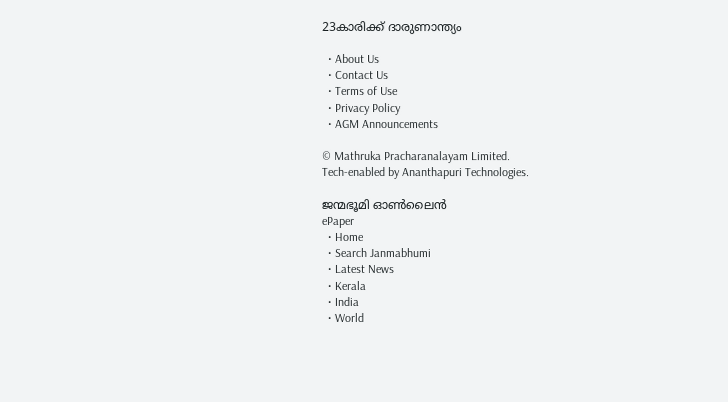23കാരിക്ക് ദാരുണാന്ത്യം

  • About Us
  • Contact Us
  • Terms of Use
  • Privacy Policy
  • AGM Announcements

© Mathruka Pracharanalayam Limited.
Tech-enabled by Ananthapuri Technologies.

ജന്മഭൂമി ഓണ്‍ലൈന്‍
ePaper
  • Home
  • Search Janmabhumi
  • Latest News
  • Kerala
  • India
  • World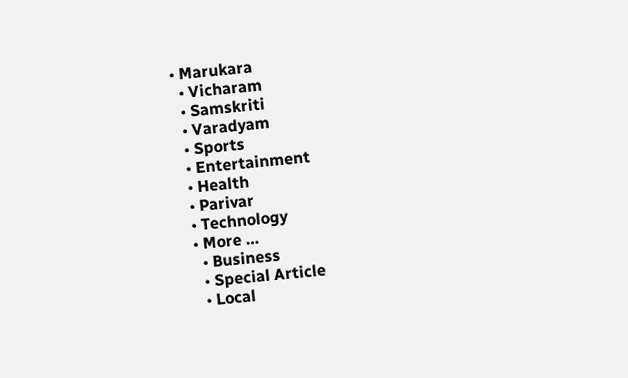• Marukara
  • Vicharam
  • Samskriti
  • Varadyam
  • Sports
  • Entertainment
  • Health
  • Parivar
  • Technology
  • More …
    • Business
    • Special Article
    • Local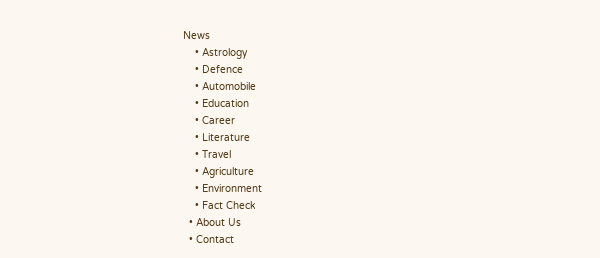News
    • Astrology
    • Defence
    • Automobile
    • Education
    • Career
    • Literature
    • Travel
    • Agriculture
    • Environment
    • Fact Check
  • About Us
  • Contact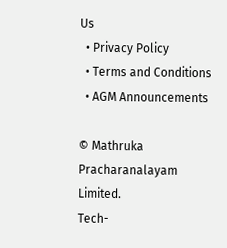Us
  • Privacy Policy
  • Terms and Conditions
  • AGM Announcements

© Mathruka Pracharanalayam Limited.
Tech-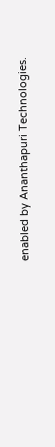enabled by Ananthapuri Technologies.